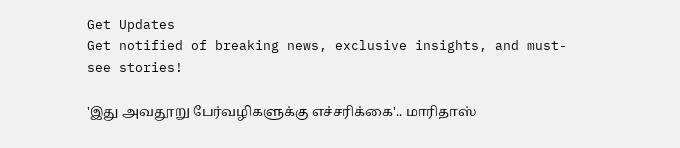Get Updates
Get notified of breaking news, exclusive insights, and must-see stories!

'இது அவதூறு பேர்வழிகளுக்கு எச்சரிக்கை'.. மாரிதாஸ்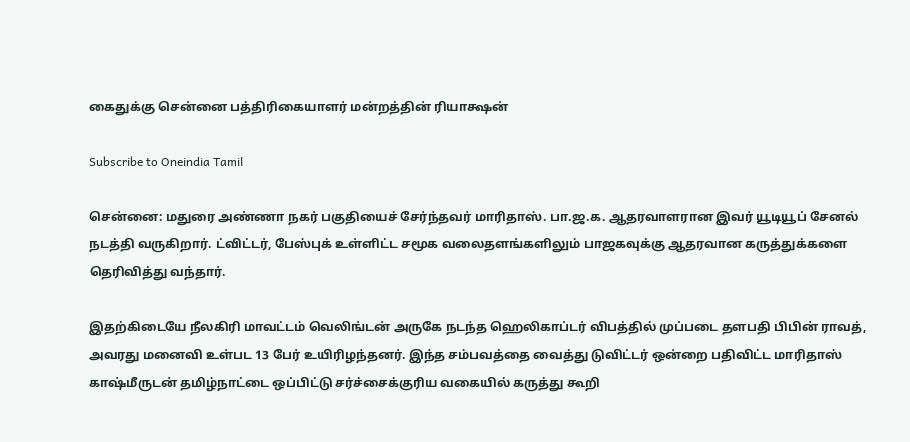கைதுக்கு சென்னை பத்திரிகையாளர் மன்றத்தின் ரியாக்ஷன்

Subscribe to Oneindia Tamil

சென்னை: மதுரை அண்ணா நகர் பகுதியைச் சேர்ந்தவர் மாரிதாஸ். பா.ஜ.க. ஆதரவாளரான இவர் யூடியூப் சேனல் நடத்தி வருகிறார். ட்விட்டர், பேஸ்புக் உள்ளிட்ட சமூக வலைதளங்களிலும் பாஜகவுக்கு ஆதரவான கருத்துக்களை தெரிவித்து வந்தார்.

இதற்கிடையே நீலகிரி மாவட்டம் வெலிங்டன் அருகே நடந்த ஹெலிகாப்டர் விபத்தில் முப்படை தளபதி பிபின் ராவத், அவரது மனைவி உள்பட 13 பேர் உயிரிழந்தனர். இந்த சம்பவத்தை வைத்து டுவிட்டர் ஒன்றை பதிவிட்ட மாரிதாஸ் காஷ்மீருடன் தமிழ்நாட்டை ஒப்பிட்டு சர்ச்சைக்குரிய வகையில் கருத்து கூறி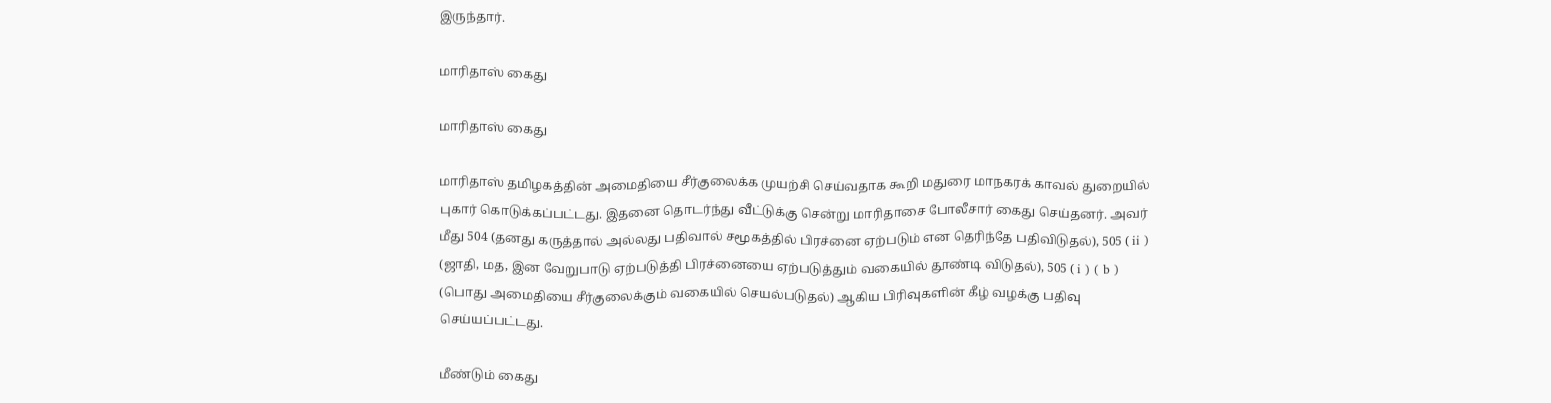இருந்தார்.

மாரிதாஸ் கைது

மாரிதாஸ் கைது

மாரிதாஸ் தமிழகத்தின் அமைதியை சீர்குலைக்க முயற்சி செய்வதாக கூறி மதுரை மாநகரக் காவல் துறையில் புகார் கொடுக்கப்பட்டது. இதனை தொடர்ந்து வீட்டுக்கு சென்று மாரிதாசை போலீசார் கைது செய்தனர். அவர் மீது 504 (தனது கருத்தால் அல்லது பதிவால் சமூகத்தில் பிரச்னை ஏற்படும் என தெரிந்தே பதிவிடுதல்), 505 ( ii ) (ஜாதி, மத, இன வேறுபாடு ஏற்படுத்தி பிரச்னையை ஏற்படுத்தும் வகையில் தூண்டி விடுதல்), 505 ( i ) ( b ) (பொது அமைதியை சீர்குலைக்கும் வகையில் செயல்படுதல்) ஆகிய பிரிவுகளின் கீழ் வழக்கு பதிவு செய்யப்பட்டது.

மீண்டும் கைது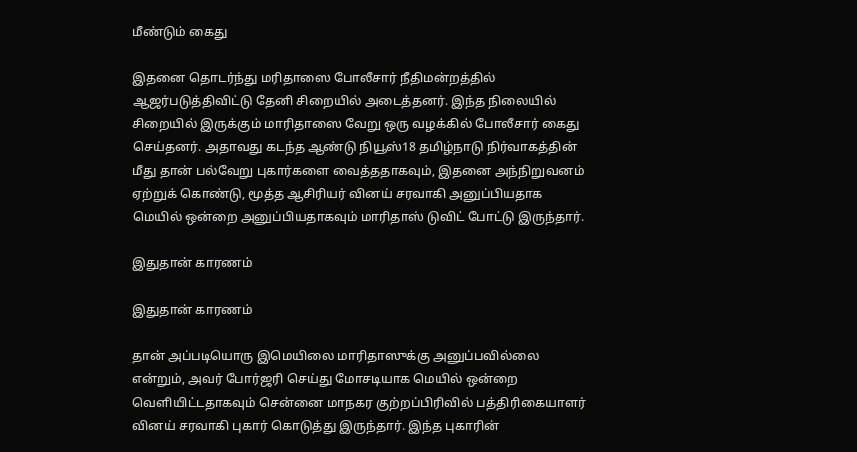மீண்டும் கைது

இதனை தொடர்ந்து மரிதாஸை போலீசார் நீதிமன்றத்தில் ஆஜர்படுத்திவிட்டு தேனி சிறையில் அடைத்தனர். இந்த நிலையில் சிறையில் இருக்கும் மாரிதாஸை வேறு ஒரு வழக்கில் போலீசார் கைது செய்தனர். அதாவது கடந்த ஆண்டு நியூஸ்18 தமிழ்நாடு நிர்வாகத்தின் மீது தான் பல்வேறு புகார்களை வைத்ததாகவும், இதனை அந்நிறுவனம் ஏற்றுக் கொண்டு, மூத்த ஆசிரியர் வினய் சரவாகி அனுப்பியதாக மெயில் ஒன்றை அனுப்பியதாகவும் மாரிதாஸ் டுவிட் போட்டு இருந்தார்.

இதுதான் காரணம்

இதுதான் காரணம்

தான் அப்படியொரு இமெயிலை மாரிதாஸுக்கு அனுப்பவில்லை என்றும், அவர் போர்ஜரி செய்து மோசடியாக மெயில் ஒன்றை வெளியிட்டதாகவும் சென்னை மாநகர குற்றப்பிரிவில் பத்திரிகையாளர் வினய் சரவாகி புகார் கொடுத்து இருந்தார். இந்த புகாரின்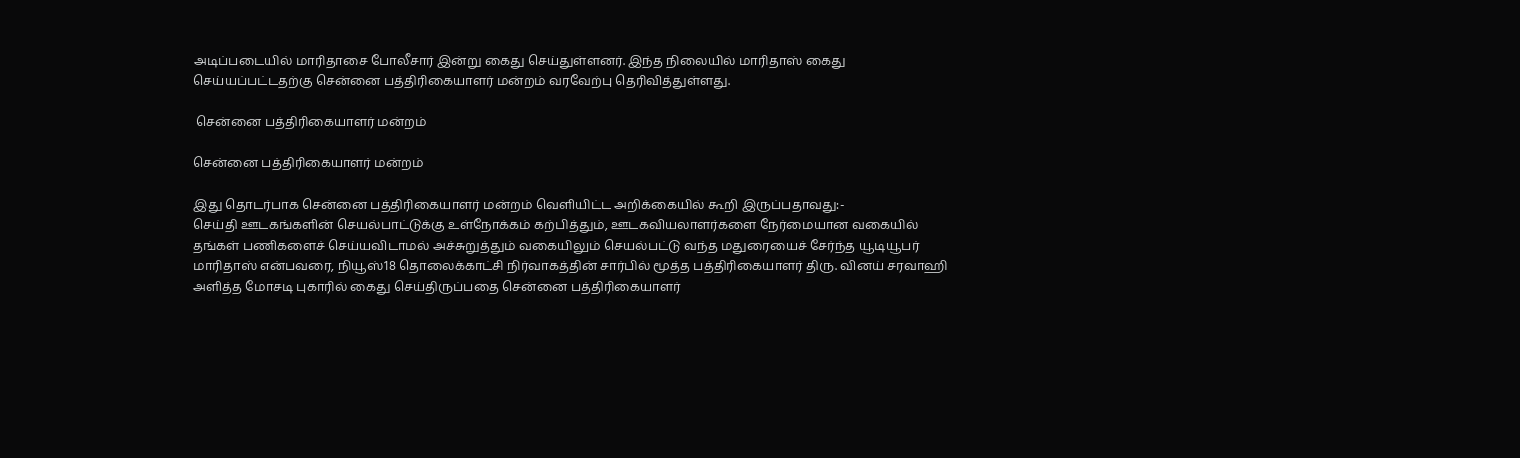அடிப்படையில் மாரிதாசை போலீசார் இன்று கைது செய்துள்ளனர். இந்த நிலையில் மாரிதாஸ் கைது செய்யப்பட்டதற்கு சென்னை பத்திரிகையாளர் மன்றம் வரவேற்பு தெரிவித்துள்ளது.

 சென்னை பத்திரிகையாளர் மன்றம்

சென்னை பத்திரிகையாளர் மன்றம்

இது தொடர்பாக சென்னை பத்திரிகையாளர் மன்றம் வெளியிட்ட அறிக்கையில் கூறி இருப்பதாவது:-
செய்தி ஊடகங்களின் செயல்பாட்டுக்கு உள்நோக்கம் கற்பித்தும், ஊடகவியலாளர்களை நேர்மையான வகையில் தங்கள் பணிகளைச் செய்யவிடாமல் அச்சுறுத்தும் வகையிலும் செயல்பட்டு வந்த மதுரையைச் சேர்ந்த யூடியூபர் மாரிதாஸ் என்பவரை, நியூஸ்18 தொலைக்காட்சி நிர்வாகத்தின் சார்பில் மூத்த பத்திரிகையாளர் திரு. வினய் சரவாஹி அளித்த மோசடி புகாரில் கைது செய்திருப்பதை சென்னை பத்திரிகையாளர்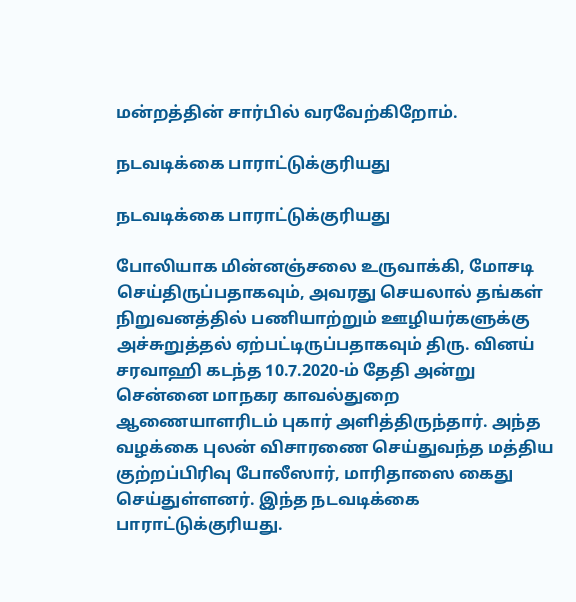மன்றத்தின் சார்பில் வரவேற்கிறோம்.

நடவடிக்கை பாராட்டுக்குரியது

நடவடிக்கை பாராட்டுக்குரியது

போலியாக மின்னஞ்சலை உருவாக்கி, மோசடி செய்திருப்பதாகவும், அவரது செயலால் தங்கள் நிறுவனத்தில் பணியாற்றும் ஊழியர்களுக்கு அச்சுறுத்தல் ஏற்பட்டிருப்பதாகவும் திரு. வினய் சரவாஹி கடந்த 10.7.2020-ம் தேதி அன்று சென்னை மாநகர காவல்துறை ஆணையாளரிடம் புகார் அளித்திருந்தார். அந்த வழக்கை புலன் விசாரணை செய்துவந்த மத்திய குற்றப்பிரிவு போலீஸார், மாரிதாஸை கைது செய்துள்ளனர். இந்த நடவடிக்கை பாராட்டுக்குரியது.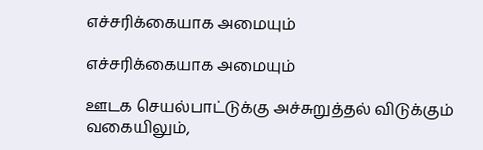எச்சரிக்கையாக அமையும்

எச்சரிக்கையாக அமையும்

ஊடக செயல்பாட்டுக்கு அச்சுறுத்தல் விடுக்கும் வகையிலும்,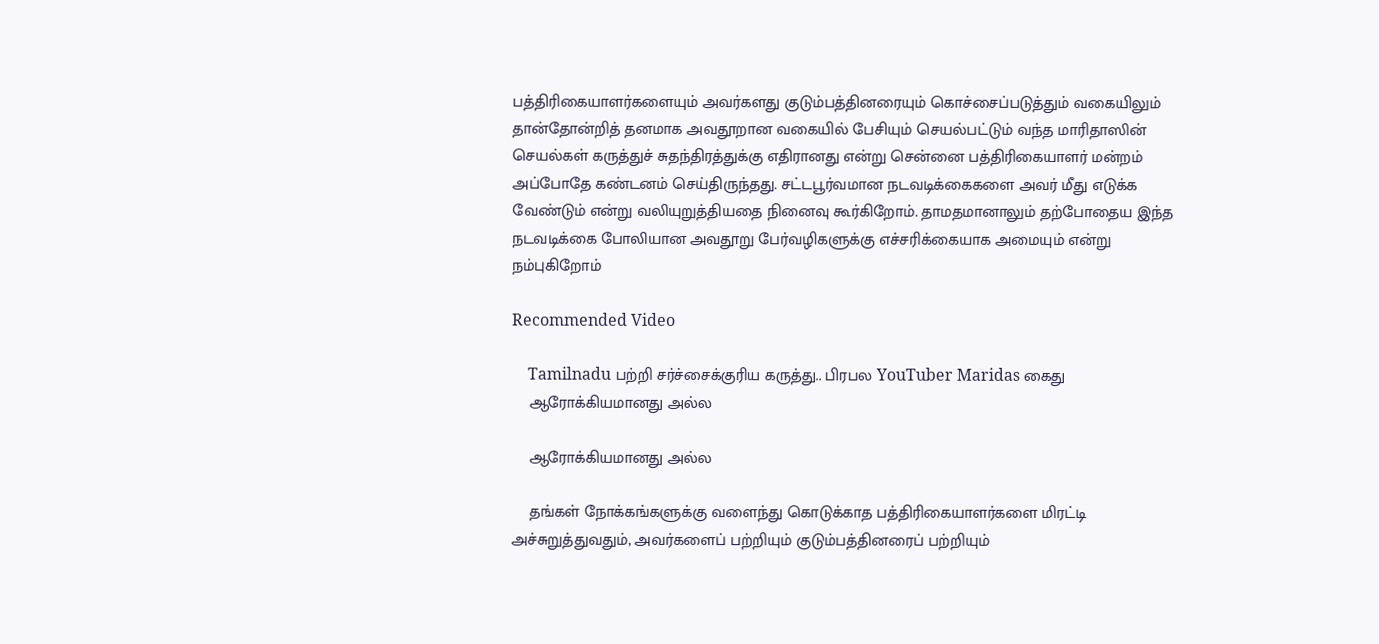பத்திரிகையாளர்களையும் அவர்களது குடும்பத்தினரையும் கொச்சைப்படுத்தும் வகையிலும் தான்தோன்றித் தனமாக அவதூறான வகையில் பேசியும் செயல்பட்டும் வந்த மாரிதாஸின் செயல்கள் கருத்துச் சுதந்திரத்துக்கு எதிரானது என்று சென்னை பத்திரிகையாளர் மன்றம் அப்போதே கண்டனம் செய்திருந்தது. சட்டபூர்வமான நடவடிக்கைகளை அவர் மீது எடுக்க வேண்டும் என்று வலியுறுத்தியதை நினைவு கூர்கிறோம். தாமதமானாலும் தற்போதைய இந்த நடவடிக்கை போலியான அவதூறு பேர்வழிகளுக்கு எச்சரிக்கையாக அமையும் என்று நம்புகிறோம்

Recommended Video

    Tamilnadu பற்றி சர்ச்சைக்குரிய கருத்து.. பிரபல YouTuber Maridas கைது
    ஆரோக்கியமானது அல்ல

    ஆரோக்கியமானது அல்ல

    தங்கள் நோக்கங்களுக்கு வளைந்து கொடுக்காத பத்திரிகையாளர்களை மிரட்டி அச்சுறுத்துவதும், அவர்களைப் பற்றியும் குடும்பத்தினரைப் பற்றியும்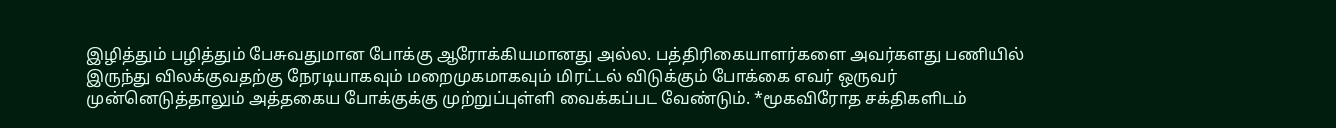இழித்தும் பழித்தும் பேசுவதுமான போக்கு ஆரோக்கியமானது அல்ல. பத்திரிகையாளர்களை அவர்களது பணியில் இருந்து விலக்குவதற்கு நேரடியாகவும் மறைமுகமாகவும் மிரட்டல் விடுக்கும் போக்கை எவர் ஒருவர் முன்னெடுத்தாலும் அத்தகைய போக்குக்கு முற்றுப்புள்ளி வைக்கப்பட வேண்டும். *மூகவிரோத சக்திகளிடம்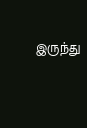இருந்து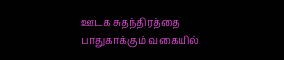ஊடக சுதந்திரத்தை பாதுகாக்கும் வகையில்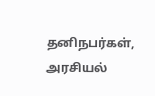தனிநபர்கள், அரசியல்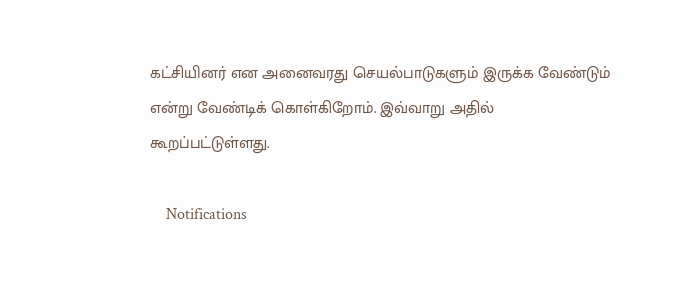கட்சியினர் என அனைவரது செயல்பாடுகளும் இருக்க வேண்டும் என்று வேண்டிக் கொள்கிறோம். இவ்வாறு அதில் கூறப்பட்டுள்ளது.

    Notifications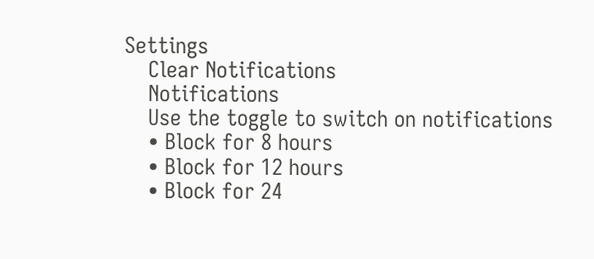Settings
    Clear Notifications
    Notifications
    Use the toggle to switch on notifications
    • Block for 8 hours
    • Block for 12 hours
    • Block for 24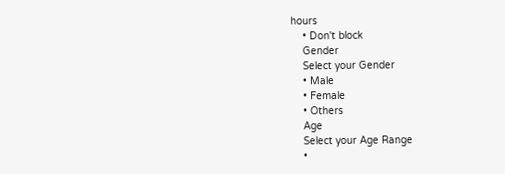hours
    • Don't block
    Gender
    Select your Gender
    • Male
    • Female
    • Others
    Age
    Select your Age Range
    •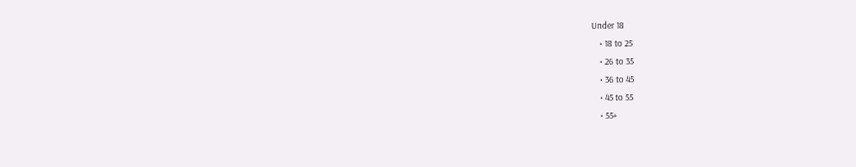Under 18
    • 18 to 25
    • 26 to 35
    • 36 to 45
    • 45 to 55
    • 55+